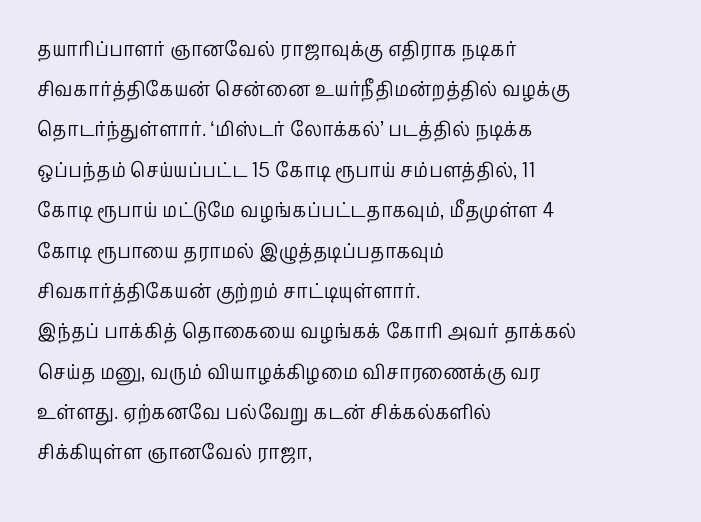தயாரிப்பாளர் ஞானவேல் ராஜாவுக்கு எதிராக நடிகர் சிவகார்த்திகேயன் சென்னை உயர்நீதிமன்றத்தில் வழக்கு தொடர்ந்துள்ளார். ‘மிஸ்டர் லோக்கல்’ படத்தில் நடிக்க ஒப்பந்தம் செய்யப்பட்ட 15 கோடி ரூபாய் சம்பளத்தில், 11 கோடி ரூபாய் மட்டுமே வழங்கப்பட்டதாகவும், மீதமுள்ள 4 கோடி ரூபாயை தராமல் இழுத்தடிப்பதாகவும் சிவகார்த்திகேயன் குற்றம் சாட்டியுள்ளார்.
இந்தப் பாக்கித் தொகையை வழங்கக் கோரி அவர் தாக்கல் செய்த மனு, வரும் வியாழக்கிழமை விசாரணைக்கு வர உள்ளது. ஏற்கனவே பல்வேறு கடன் சிக்கல்களில் சிக்கியுள்ள ஞானவேல் ராஜா,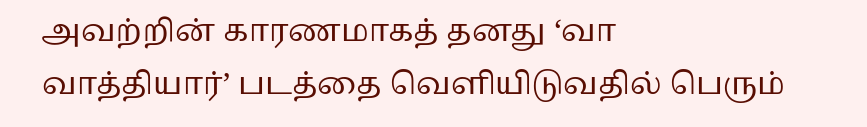அவற்றின் காரணமாகத் தனது ‘வா வாத்தியார்’ படத்தை வெளியிடுவதில் பெரும்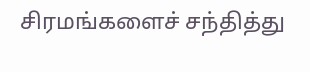சிரமங்களைச் சந்தித்து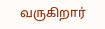வருகிறார்